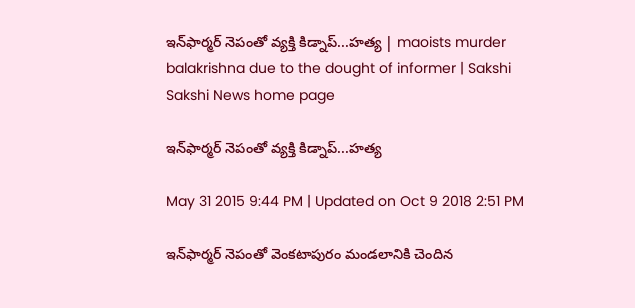ఇన్‌ఫార్మర్ నెపంతో వ్యక్తి కిడ్నాప్...హత్య | maoists murder balakrishna due to the dought of informer | Sakshi
Sakshi News home page

ఇన్‌ఫార్మర్ నెపంతో వ్యక్తి కిడ్నాప్...హత్య

May 31 2015 9:44 PM | Updated on Oct 9 2018 2:51 PM

ఇన్‌ఫార్మర్ నెపంతో వెంకటాపురం మండలానికి చెందిన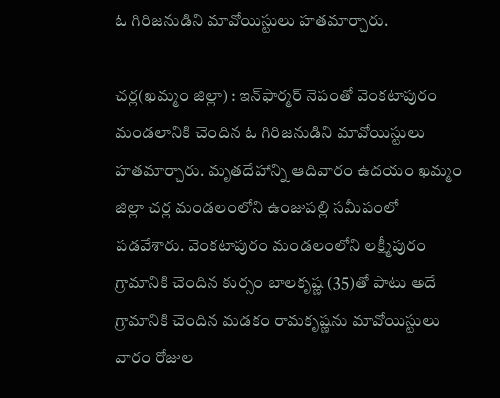ఓ గిరిజనుడిని మావోయిస్టులు హతమార్చారు.

చర్ల(ఖమ్మం జిల్లా) : ఇన్‌ఫార్మర్ నెపంతో వెంకటాపురం మండలానికి చెందిన ఓ గిరిజనుడిని మావోయిస్టులు హతమార్చారు. మృతదేహాన్ని ఆదివారం ఉదయం ఖమ్మం జిల్లా చర్ల మండలంలోని ఉంజుపల్లి సమీపంలో పడవేశారు. వెంకటాపురం మండలంలోని లక్ష్మీపురం గ్రామానికి చెందిన కుర్సం బాలకృష్ణ (35)తో పాటు అదే గ్రామానికి చెందిన మడకం రామకృష్ణను మావోయిస్టులు వారం రోజుల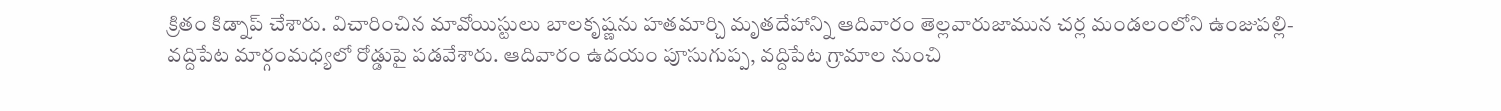క్రితం కిడ్నాప్ చేశారు. విచారించిన మావోయిస్టులు బాలకృష్ణను హతమార్చి మృతదేహాన్ని ఆదివారం తెల్లవారుజామున చర్ల మండలంలోని ఉంజుపల్లి- వద్దిపేట మార్గంమధ్యలో రోడ్డుపై పడవేశారు. ఆదివారం ఉదయం పూసుగుప్ప, వద్దిపేట గ్రామాల నుంచి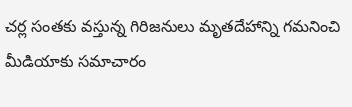చర్ల సంతకు వస్తున్న గిరిజనులు మృతదేహాన్ని గమనించి మీడియాకు సమాచారం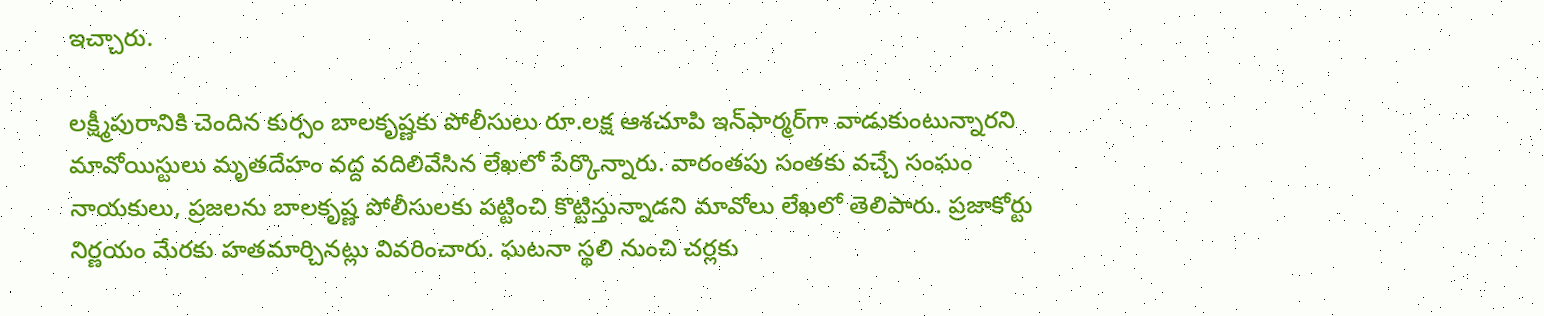ఇచ్చారు.

లక్ష్మీపురానికి చెందిన కుర్సం బాలకృష్ణకు పోలీసులు రూ.లక్ష ఆశచూపి ఇన్‌ఫార్మర్‌గా వాడుకుంటున్నారని మావోయిస్టులు మృతదేహం వద్ద వదిలివేసిన లేఖలో పేర్కొన్నారు. వారంతపు సంతకు వచ్చే సంఘం నాయకులు, ప్రజలను బాలకృష్ణ పోలీసులకు పట్టించి కొట్టిస్తున్నాడని మావోలు లేఖలో తెలిపారు. ప్రజాకోర్టు నిర్ణయం మేరకు హతమార్చినట్లు వివరించారు. ఘటనా స్థలి నుంచి చర్లకు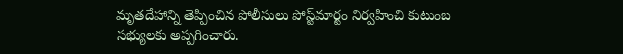మృతదేహాన్ని తెప్పించిన పోలీసులు పోస్ట్‌మార్టం నిర్వహించి కుటుంబ సభ్యులకు అప్పగించారు.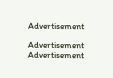Advertisement

Advertisement
Advertisement